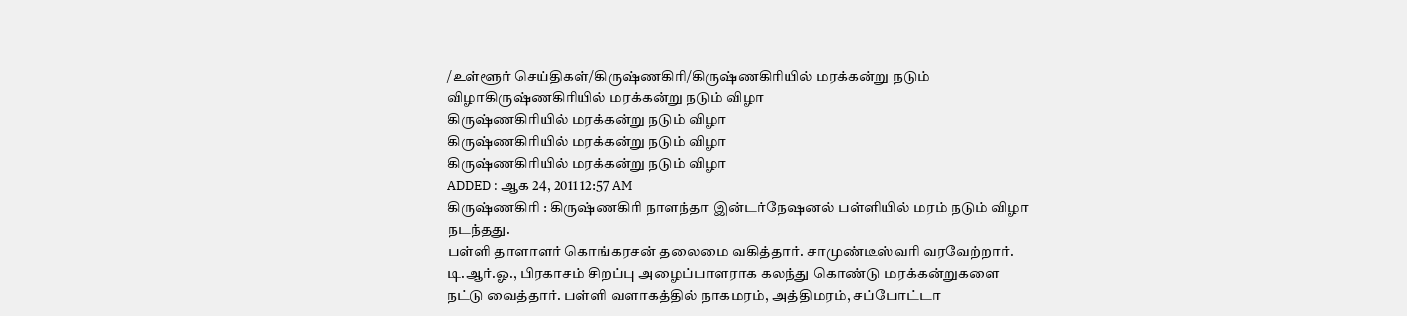/உள்ளூர் செய்திகள்/கிருஷ்ணகிரி/கிருஷ்ணகிரியில் மரக்கன்று நடும் விழாகிருஷ்ணகிரியில் மரக்கன்று நடும் விழா
கிருஷ்ணகிரியில் மரக்கன்று நடும் விழா
கிருஷ்ணகிரியில் மரக்கன்று நடும் விழா
கிருஷ்ணகிரியில் மரக்கன்று நடும் விழா
ADDED : ஆக 24, 2011 12:57 AM
கிருஷ்ணகிரி : கிருஷ்ணகிரி நாளந்தா இன்டர்நேஷனல் பள்ளியில் மரம் நடும் விழா நடந்தது.
பள்ளி தாளாளர் கொங்கரசன் தலைமை வகித்தார். சாமுண்டீஸ்வரி வரவேற்றார். டி.ஆர்.ஓ., பிரகாசம் சிறப்பு அழைப்பாளராக கலந்து கொண்டு மரக்கன்றுகளை நட்டு வைத்தார். பள்ளி வளாகத்தில் நாகமரம், அத்திமரம், சப்போட்டா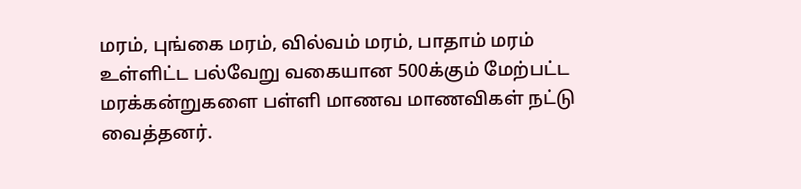மரம், புங்கை மரம், வில்வம் மரம், பாதாம் மரம் உள்ளிட்ட பல்வேறு வகையான 500க்கும் மேற்பட்ட மரக்கன்றுகளை பள்ளி மாணவ மாணவிகள் நட்டு வைத்தனர்.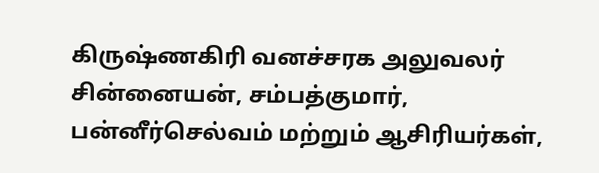கிருஷ்ணகிரி வனச்சரக அலுவலர் சின்னையன், சம்பத்குமார், பன்னீர்செல்வம் மற்றும் ஆசிரியர்கள்,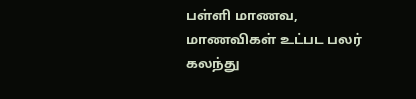பள்ளி மாணவ, மாணவிகள் உட்பட பலர் கலந்து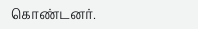கொண்டனர்.